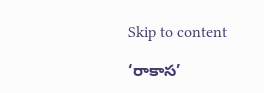Skip to content

‘రాకాస’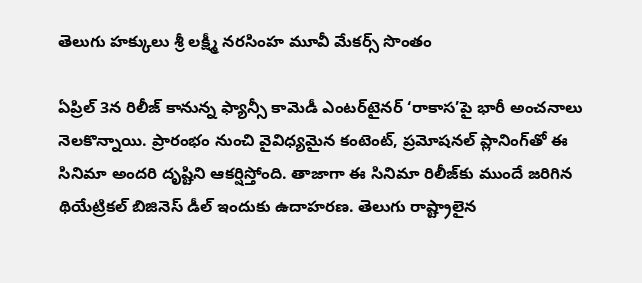తెలుగు హక్కులు శ్రీ లక్ష్మీ నరసింహ మూవీ మేకర్స్‌ సొంతం

ఏప్రిల్ 3న రిలీజ్ కానున్న ఫ్యాన్సీ కామెడీ ఎంట‌ర్‌టైన‌ర్ ‘రాకాస‌’పై భారీ అంచనాలు నెలకొన్నాయి. ప్రారంభం నుంచి వైవిధ్యమైన కంటెంట్, ప్రమోషనల్ ప్లానింగ్‌తో ఈ సినిమా అంద‌రి దృష్టిని ఆక‌ర్షిస్తోంది. తాజాగా ఈ సినిమా రిలీజ్‌కు ముందే జ‌రిగిన థియేట్రిక‌ల్ బిజినెస్ డీల్ ఇందుకు ఉదాహ‌ర‌ణ‌. తెలుగు రాష్ట్రాలైన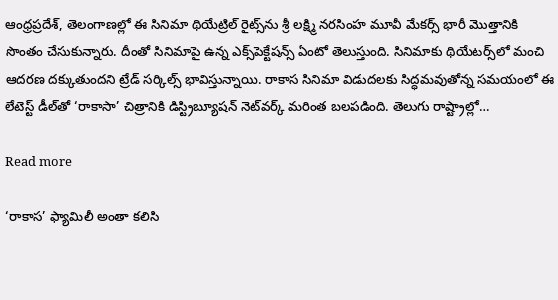ఆంధ్ర‌ప్ర‌దేశ్‌, తెలంగాణల్లో ఈ సినిమా థియేట్రిల్ రైట్స్‌ను శ్రీ ల‌క్ష్మి న‌ర‌సింహ మూవీ మేక‌ర్స్ భారీ మొత్తానికి సొంతం చేసుకున్నారు. దీంతో సినిమాపై ఉన్న ఎక్స్‌పెక్టేష‌న్స్ ఏంటో తెలుస్తుంది. సినిమాకు థియేట‌ర్స్‌లో మంచి ఆద‌ర‌ణ ద‌క్కుతుంద‌ని ట్రేడ్ స‌ర్కిల్స్ భావిస్తున్నాయి. రాకాస సినిమా విడుదలకు సిద్ధమవుతోన్న‌ సమయంలో ఈ లేటెస్ట్ డీల్‌తో ‘రాకాసా’ చిత్రానికి డిస్ట్రిబ్యూషన్ నెట్‌వర్క్ మరింత బలపడింది. తెలుగు రాష్ట్రాల్లో…

Read more

‘రాకాస’ ఫ్యామిలీ అంతా కలిసి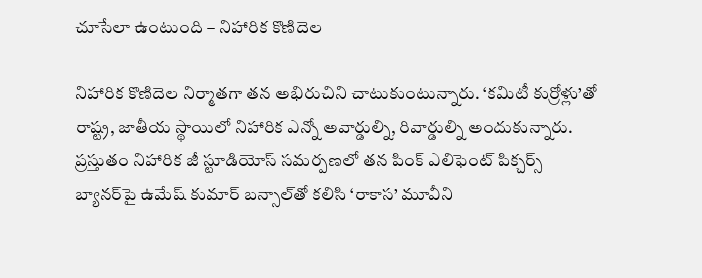చూసేలా ఉంటుంది – నిహారిక కొణిదెల

నిహారిక కొణిదెల నిర్మాతగా తన అభిరుచిని చాటుకుంటున్నారు. ‘కమిటీ కుర్రోళ్లు’తో రాష్ట్ర, జాతీయ స్థాయిలో నిహారిక ఎన్నో అవార్డుల్ని, రివార్డుల్ని అందుకున్నారు. ప్రస్తుతం నిహారిక జీ స్టూడియోస్ స‌మ‌ర్ప‌ణలో త‌న పింక్ ఎలిఫెంట్ పిక్చ‌ర్స్ బ్యాన‌ర్‌పై ఉమేష్ కుమార్ బ‌న్సాల్‌తో క‌లిసి ‘రాకాస’ మూవీని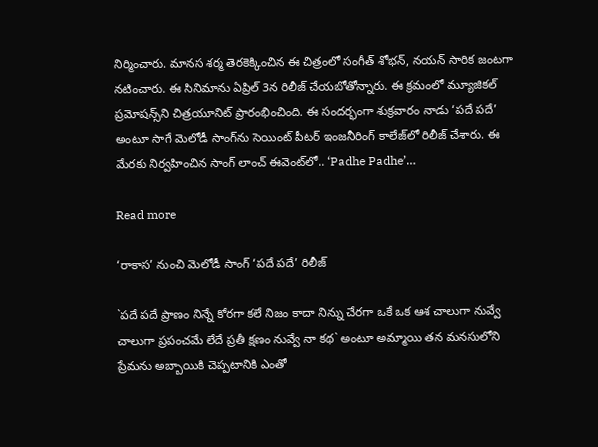నిర్మించారు. మానస శర్మ తెరకెక్కించిన ఈ చిత్రంలో సంగీత్ శోభ‌న్‌, న‌య‌న్ సారిక‌ జంటగా నటించారు. ఈ సినిమాను ఏప్రిల్ 3న రిలీజ్ చేయబోతోన్నారు. ఈ క్రమంలో మ్యూజికల్ ప్రమోషన్స్‌ని చిత్రయూనిట్ ప్రారంభించింది. ఈ సందర్భంగా శుక్రవారం నాడు ‘పదే పదే’ అంటూ సాగే మెలోడీ సాంగ్‌ను సెయింట్ పీటర్ ఇంజనీరింగ్ కాలేజ్‌లో రిలీజ్ చేశారు. ఈ మేరకు నిర్వహించిన సాంగ్ లాంచ్ ఈవెంట్‌లో.. ‘Padhe Padhe’…

Read more

‘రాకాస’ నుంచి మెలోడీ సాంగ్ ‘పదే పదే’ రిలీజ్

`ప‌దే ప‌దే ప్రాణం నిన్నే కోర‌గా క‌లే నిజం కాదా నిన్ను చేర‌గా ఒకే ఒక ఆశ చాలుగా నువ్వే చాలుగా ప్ర‌పంచ‌మే లేదే ప్ర‌తీ క్ష‌ణం నువ్వే నా క‌థ‌` అంటూ అమ్మాయి త‌న మ‌నసులోని ప్రేమ‌ను అబ్బాయికి చెప్ప‌టానికి ఎంతో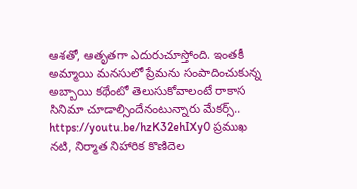ఆశ‌తో, ఆతృత‌గా ఎదురుచూస్తోంది. ఇంత‌కీ అమ్మాయి మ‌న‌సులో ప్రేమ‌ను సంపాదించుకున్న అబ్బాయి క‌థేంటో తెలుసుకోవాలంటే రాకాస సినిమా చూడాల్సిందేనంటున్నారు మేక‌ర్స్‌.. https://youtu.be/hzK32ehIXy0 ప్రముఖ నటి, నిర్మాత నిహారిక కొణిదెల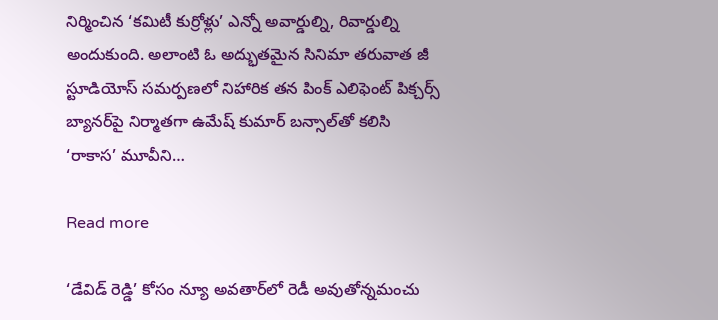నిర్మించిన ‘కమిటీ కుర్రోళ్లు’ ఎన్నో అవార్డుల్ని, రివార్డుల్ని అందుకుంది. అలాంటి ఓ అద్భుతమైన సినిమా తరువాత జీ స్టూడియోస్ స‌మ‌ర్ప‌ణలో నిహారిక త‌న పింక్ ఎలిఫెంట్ పిక్చ‌ర్స్ బ్యాన‌ర్‌పై నిర్మాత‌గా ఉమేష్ కుమార్ బ‌న్సాల్‌తో క‌లిసి ‘రాకాస’ మూవీని…

Read more

‘డేవిడ్ రెడ్డి’ కోసం న్యూ అవ‌తార్‌లో రెడీ అవుతోన్నమంచు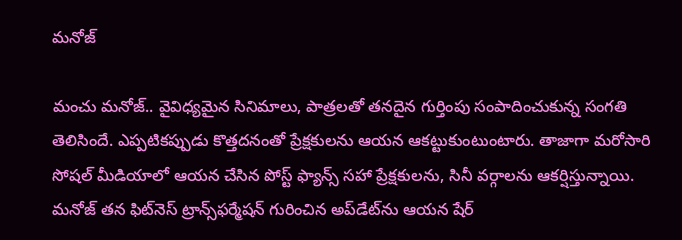మ‌నోజ్‌

మంచు మ‌నోజ్‌.. వైవిధ్య‌మైన సినిమాలు, పాత్ర‌ల‌తో త‌న‌దైన గుర్తింపు సంపాదించుకున్న సంగ‌తి తెలిసిందే. ఎప్పటిక‌ప్పుడు కొత్త‌ద‌నంతో ప్రేక్ష‌కుల‌ను ఆయ‌న ఆక‌ట్టుకుంటుంటారు. తాజాగా మ‌రోసారి సోష‌ల్ మీడియాలో ఆయ‌న చేసిన పోస్ట్ ఫ్యాన్స్ స‌హా ప్రేక్ష‌కుల‌ను, సినీ వ‌ర్గాల‌ను ఆక‌ర్షిస్తున్నాయి. మ‌నోజ్ త‌న ఫిట్‌నెస్ ట్రాన్స్‌ఫ‌ర్మేష‌న్ గురించిన అప్‌డేట్‌ను ఆయ‌న షేర్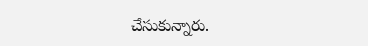చేసుకున్నారు.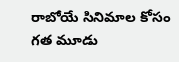రాబోయే సినిమాల కోసం గ‌త మూడు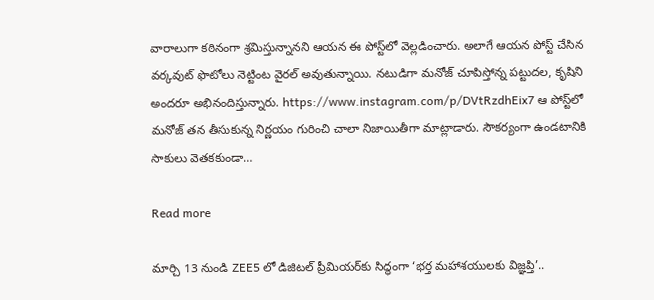వారాలుగా క‌ఠినంగా శ్ర‌మిస్తున్నాన‌ని ఆయ‌న ఈ పోస్ట్‌లో వెల్ల‌డించారు. అలాగే ఆయ‌న పోస్ట్ చేసిన వ‌ర్క‌వుట్ ఫొటోలు నెట్టింట వైర‌ల్ అవుతున్నాయి. న‌టుడిగా మ‌నోజ్ చూపిస్తోన్న ప‌ట్టుద‌ల‌, కృషిని అందరూ అభినందిస్తున్నారు. https://www.instagram.com/p/DVtRzdhEix7 ఆ పోస్ట్‌లో మనోజ్ తన తీసుకున్న‌ నిర్ణయం గురించి చాలా నిజాయితీగా మాట్లాడారు. సౌకర్యంగా ఉండ‌టానికి సాకులు వెత‌కకుండా…

Read more

మార్చి 13 నుండి ZEE5 లో డిజిటల్ ప్రీమియర్‌కు సిద్ధంగా ‘భర్త మహాశయులకు విజ్ఞప్తి’..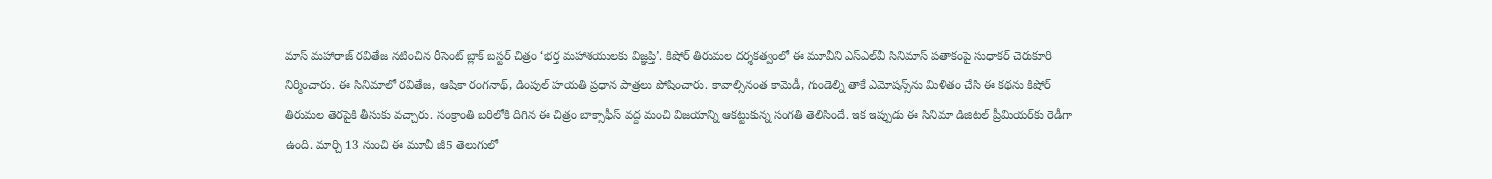మాస్ మహారాజ్ రవితేజ నటించిన రీసెంట్ బ్లాక్ బస్టర్ చిత్రం ‘భర్త మహాశయులకు విజ్ఞప్తి’. కిషోర్ తిరుమల దర్శకత్వంలో ఈ మూవీని ఎస్ఎల్‌వీ సినిమాస్ పతాకంపై సుధాకర్ చెరుకూరి నిర్మించారు. ఈ సినిమాలో రవితేజ, ఆషికా రంగనాథ్, డింపుల్ హయతి ప్రధాన పాత్రలు పోషించారు. కావాల్సినంత కామెడీ, గుండెల్ని తాకే ఎమోషన్స్‌ను మిళితం చేసి ఈ కథను కిషోర్ తిరుమల తెరపైకి తీసుకు వచ్చారు. సంక్రాంతి బరిలోకి దిగిన ఈ చిత్రం బాక్సాఫీస్ వద్ద మంచి విజయాన్ని ఆకట్టుకున్న సంగతి తెలిసిందే. ఇక ఇప్పుడు ఈ సినిమా డిజిటల్ ప్రీమియర్‌కు రెడీగా ఉంది. మార్చి 13 నుంచి ఈ మూవీ జీ5 తెలుగులో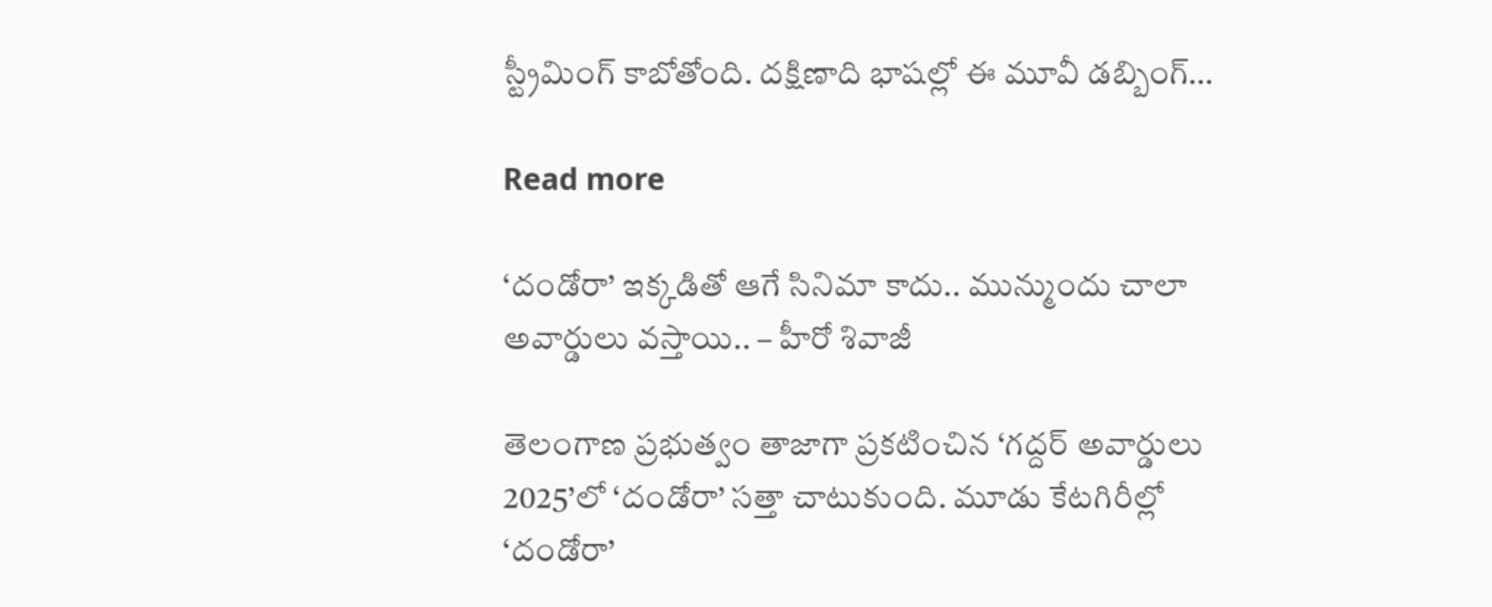స్ట్రీమింగ్ కాబోతోంది. దక్షిణాది భాషల్లో ఈ మూవీ డబ్బింగ్…

Read more

‘దండోరా’ ఇక్కడితో ఆగే సినిమా కాదు.. మున్ముందు చాలా అవార్డులు వస్తాయి.. – హీరో శివాజీ

తెలంగాణ ప్రభుత్వం తాజాగా ప్రకటించిన ‘గద్దర్ అవార్డులు 2025’లో ‘దండోరా’ సత్తా చాటుకుంది. మూడు కేటగిరీల్లో ‘దండోరా’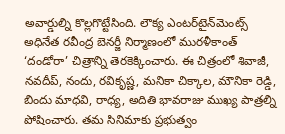అవార్డుల్ని కొల్లగొట్టేసింది. లౌక్య ఎంట‌ర్‌టైన్‌మెంట్స్ అధినేత ర‌వీంద్ర బెన‌ర్జీ నిర్మాణంలో మురళీకాంత్ ‘దండోరా’ చిత్రాన్ని తెరకెక్కించారు. ఈ చిత్రంలో శివాజీ, న‌వ‌దీప్‌, నందు, ర‌వికృష్ణ‌, మ‌నికా చిక్కాల‌, మౌనికా రెడ్డి, బిందు మాధ‌వి, రాధ్య‌, అదితి భావ‌రాజు ముఖ్య పాత్రల్ని పోషించారు. తమ సినిమాకు ప్రభుత్వం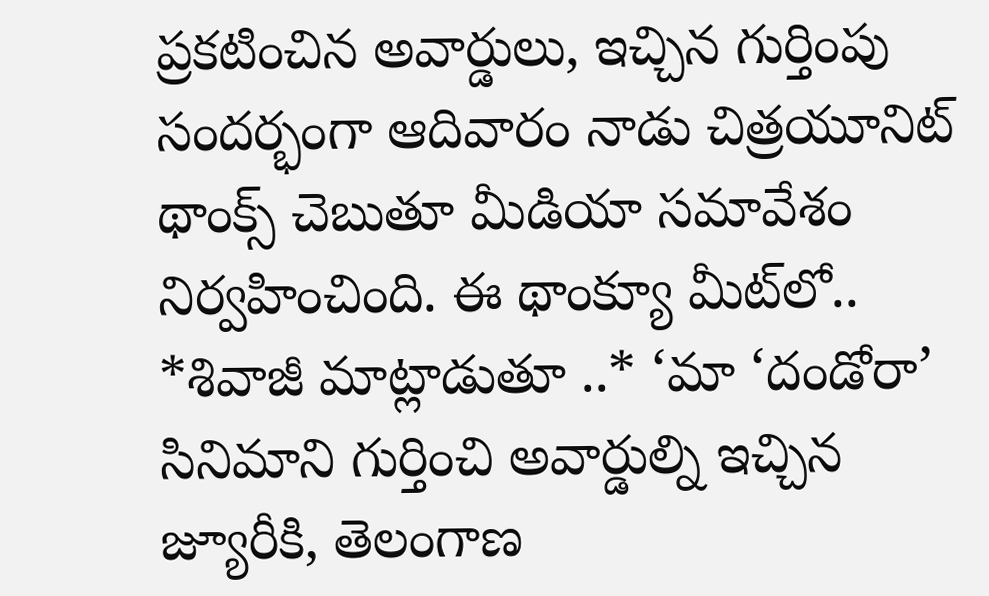ప్రకటించిన అవార్డులు, ఇచ్చిన గుర్తింపు సందర్భంగా ఆదివారం నాడు చిత్రయూనిట్ థాంక్స్ చెబుతూ మీడియా సమావేశం నిర్వహించింది. ఈ థాంక్యూ మీట్‌లో.. *శివాజీ మాట్లాడుతూ ..* ‘మా ‘దండోరా’ సినిమాని గుర్తించి అవార్డుల్ని ఇచ్చిన జ్యూరీకి, తెలంగాణ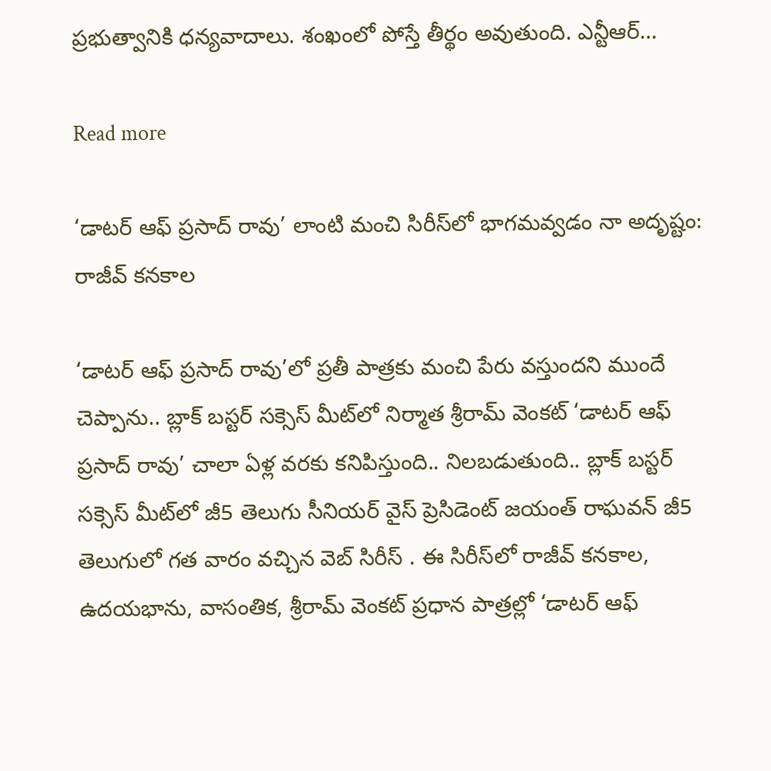ప్రభుత్వానికి ధన్యవాదాలు. శంఖంలో పోస్తే తీర్థం అవుతుంది. ఎన్టీఆర్…

Read more

‘డాటర్ ఆఫ్ ప్రసాద్ రావు’ లాంటి మంచి సిరీస్‌లో భాగమవ్వడం నా అదృష్టం: రాజీవ్ కనకాల

‘డాటర్ ఆఫ్ ప్రసాద్ రావు’లో ప్రతీ పాత్రకు మంచి పేరు వస్తుందని ముందే చెప్పాను.. బ్లాక్ బస్టర్ సక్సెస్ మీట్‌లో నిర్మాత శ్రీరామ్ వెంకట్ ‘డాటర్ ఆఫ్ ప్రసాద్ రావు’ చాలా ఏళ్ల వరకు కనిపిస్తుంది.. నిలబడుతుంది.. బ్లాక్ బస్టర్ సక్సెస్ మీట్‌లో జీ5 తెలుగు సీనియర్ వైస్ ప్రెసిడెంట్ జయంత్ రాఘవన్ జీ5 తెలుగులో గత వారం వచ్చిన వెబ్ సిరీస్ . ఈ సిరీస్‌లో రాజీవ్ కనకాల, ఉదయభాను, వాసంతిక, శ్రీరామ్ వెంకట్ ప్రధాన పాత్రల్లో ‘డాటర్ ఆఫ్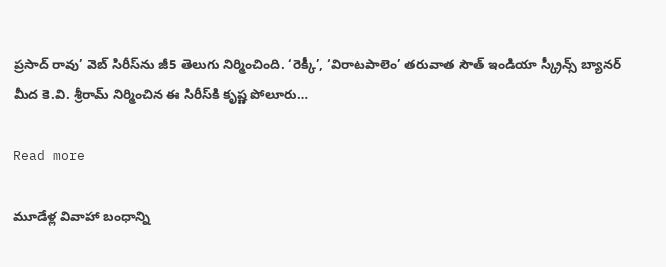ప్రసాద్ రావు’ వెబ్ సిరీస్‌ను జీ5 తెలుగు నిర్మించింది. ‘రెక్కీ’, ‘విరాటపాలెం’ తరువాత సౌత్ ఇండియా స్క్రీన్స్ బ్యానర్ మీద కె.వి. శ్రీరామ్ నిర్మించిన ఈ సిరీస్‌కి కృష్ణ పోలూరు…

Read more

మూడేళ్ల వివాహా బంధాన్ని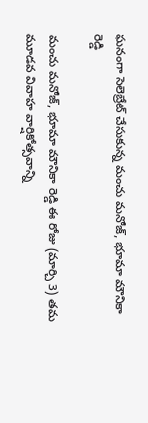ఘనంగా సెలెబ్రేట్ చేసుకున్న మంచు మనోజ్, భూమా మౌనికా రెడ్డి

మంచు మనోజ్, భూమా మౌనికా రెడ్డి ఈ రోజు (మార్చి 3) తమ మూడవ వివాహ వార్షికోత్సవాన్ని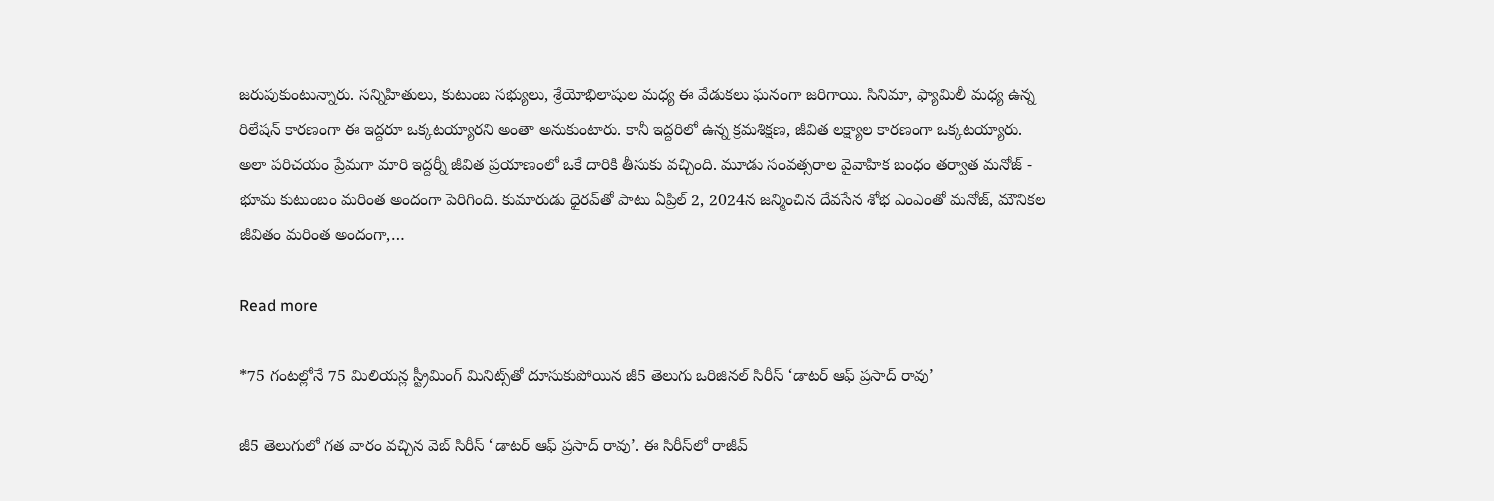జరుపుకుంటున్నారు. సన్నిహితులు, కుటుంబ సభ్యులు, శ్రేయోభిలాషుల మధ్య ఈ వేడుకలు ఘనంగా జరిగాయి. సినిమా, ఫ్యామిలీ మధ్య ఉన్న రిలేషన్ కారణంగా ఈ ఇద్దరూ ఒక్కటయ్యారని అంతా అనుకుంటారు. కానీ ఇద్దరిలో ఉన్న క్రమశిక్షణ, జీవిత లక్ష్యాల కారణంగా ఒక్కటయ్యారు. అలా పరిచయం ప్రేమగా మారి ఇద్దర్నీ జీవిత ప్రయాణంలో ఒకే దారికి తీసుకు వచ్చింది. మూడు సంవత్సరాల వైవాహిక బంధం తర్వాత మనోజ్ - భూమ కుటుంబం మరింత అందంగా పెరిగింది. కుమారుడు ధైరవ్‌తో పాటు ఏప్రిల్ 2, 2024న జన్మించిన దేవసేన శోభ ఎంఎంతో మనోజ్, మౌనికల జీవితం మరింత అందంగా,…

Read more

*75 గంటల్లోనే 75 మిలియన్ల స్ట్రీమింగ్ మినిట్స్‌తో దూసుకుపోయిన జీ5 తెలుగు ఒరిజినల్ సిరీస్ ‘డాటర్ ఆఫ్ ప్రసాద్ రావు’

జీ5 తెలుగులో గత వారం వచ్చిన వెబ్ సిరీస్ ‘డాటర్ ఆఫ్ ప్రసాద్ రావు’. ఈ సిరీస్‌లో రాజీవ్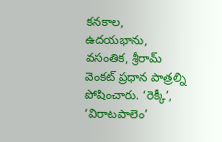కనకాల, ఉదయభాను, వసంతిక, శ్రీరామ్ వెంకట్ ప్రధాన పాత్రల్ని పోషించారు. ‘రెక్కీ’, ‘విరాటపాలెం’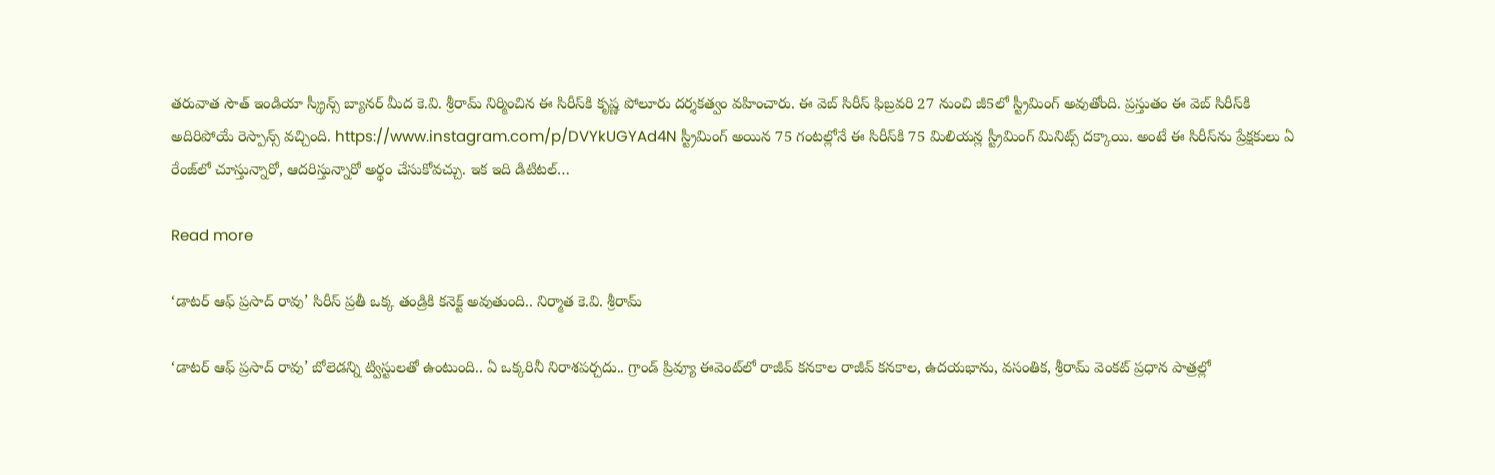తరువాత సౌత్ ఇండియా స్క్రీన్స్ బ్యానర్ మీద కె.వి. శ్రీరామ్ నిర్మించిన ఈ సిరీస్‌కి కృష్ణ పోలూరు దర్శకత్వం వహించారు. ఈ వెబ్ సిరీస్‌ ఫిబ్రవరి 27 నుంచి జీ5లో స్ట్రీమింగ్ అవుతోంది. ప్రస్తుతం ఈ వెబ్ సిరీస్‌కి అదిరిపోయే రెస్పాన్స్ వచ్చింది. https://www.instagram.com/p/DVYkUGYAd4N స్ట్రీమింగ్ అయిన 75 గంటల్లోనే ఈ సిరీస్‌కి 75 మిలియన్ల స్ట్రీమింగ్ మినిట్స్ దక్కాయి. అంటే ఈ సిరీస్‌ను ప్రేక్షకులు ఏ రేంజ్‌లో చూస్తున్నారో, ఆదరిస్తున్నారో అర్థం చేసుకోవచ్చు. ఇక ఇది డిటిటల్…

Read more

‘డాటర్ ఆఫ్ ప్రసాద్ రావు’ సిరీస్ ప్రతీ ఒక్క తండ్రికి కనెక్ట్ అవుతుంది.. నిర్మాత కె.వి. శ్రీరామ్

‘డాటర్ ఆఫ్ ప్రసాద్ రావు’ బోలెడన్ని ట్విస్టులతో ఉంటుంది.. ఏ ఒక్కరినీ నిరాశపర్చదు.. గ్రాండ్ ప్రివ్యూ ఈవెంట్‌లో రాజీవ్ కనకాల రాజీవ్ కనకాల, ఉదయభాను, వసంతిక, శ్రీరామ్ వెంకట్ ప్రధాన పాత్రల్లో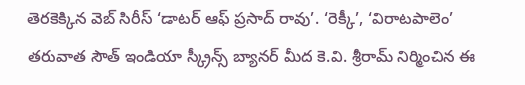తెరకెక్కిన వెబ్ సిరీస్ ‘డాటర్ ఆఫ్ ప్రసాద్ రావు’. ‘రెక్కీ’, ‘విరాటపాలెం’ తరువాత సౌత్ ఇండియా స్క్రీన్స్ బ్యానర్ మీద కె.వి. శ్రీరామ్ నిర్మించిన ఈ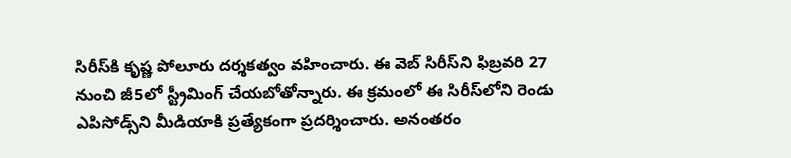సిరీస్‌కి కృష్ణ పోలూరు దర్శకత్వం వహించారు. ఈ వెబ్ సిరీస్‌ని ఫిబ్రవరి 27 నుంచి జీ5లో స్ట్రీమింగ్ చేయబోతోన్నారు. ఈ క్రమంలో ఈ సిరీస్‌లోని రెండు ఎపిసోడ్స్‌ని మీడియాకి ప్రత్యేకంగా ప్రదర్శించారు. అనంతరం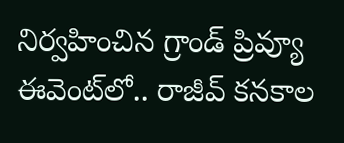నిర్వహించిన గ్రాండ్ ప్రివ్యూ ఈవెంట్‌లో.. రాజీవ్ కనకాల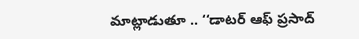మాట్లాడుతూ .. ‘‘డాటర్ ఆఫ్ ప్రసాద్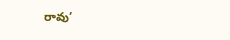రావు’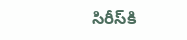సిరీస్‌కి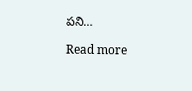పని…

Read more